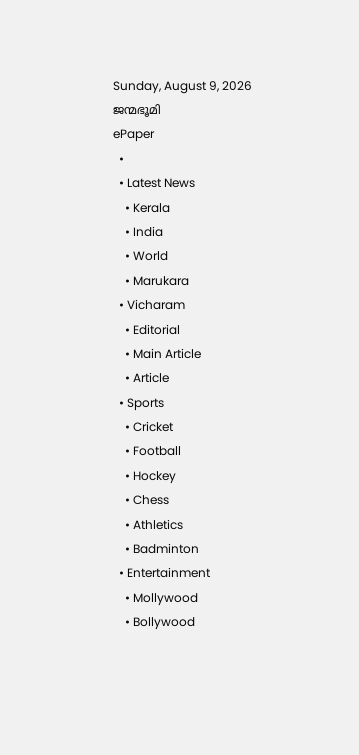Sunday, August 9, 2026
ജന്മഭൂമി
ePaper
  •
  • Latest News
    • Kerala
    • India
    • World
    • Marukara
  • Vicharam
    • Editorial
    • Main Article
    • Article
  • Sports
    • Cricket
    • Football
    • Hockey
    • Chess
    • Athletics
    • Badminton
  • Entertainment
    • Mollywood
    • Bollywood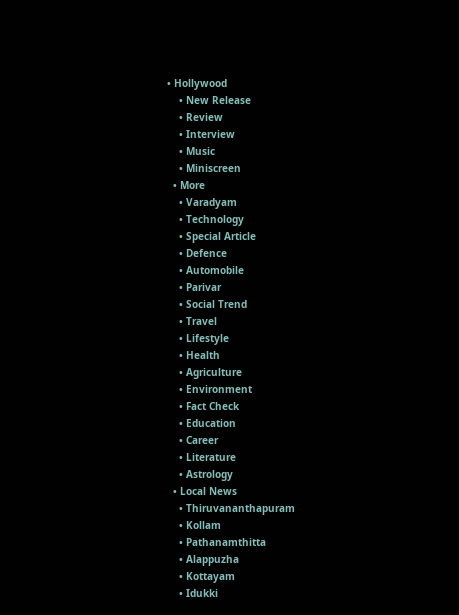• Hollywood
    • New Release
    • Review
    • Interview
    • Music
    • Miniscreen
  • More
    • Varadyam
    • Technology
    • Special Article
    • Defence
    • Automobile
    • Parivar
    • Social Trend
    • Travel
    • Lifestyle
    • Health
    • Agriculture
    • Environment
    • Fact Check
    • Education
    • Career
    • Literature
    • Astrology
  • Local News
    • Thiruvananthapuram
    • Kollam
    • Pathanamthitta
    • Alappuzha
    • Kottayam
    • Idukki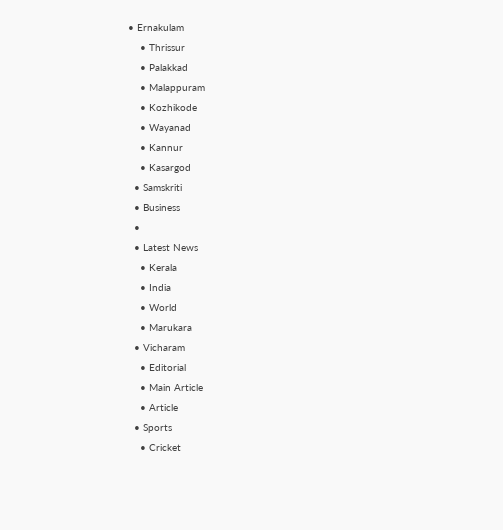• Ernakulam
    • Thrissur
    • Palakkad
    • Malappuram
    • Kozhikode
    • Wayanad
    • Kannur
    • Kasargod
  • Samskriti
  • Business
  •
  • Latest News
    • Kerala
    • India
    • World
    • Marukara
  • Vicharam
    • Editorial
    • Main Article
    • Article
  • Sports
    • Cricket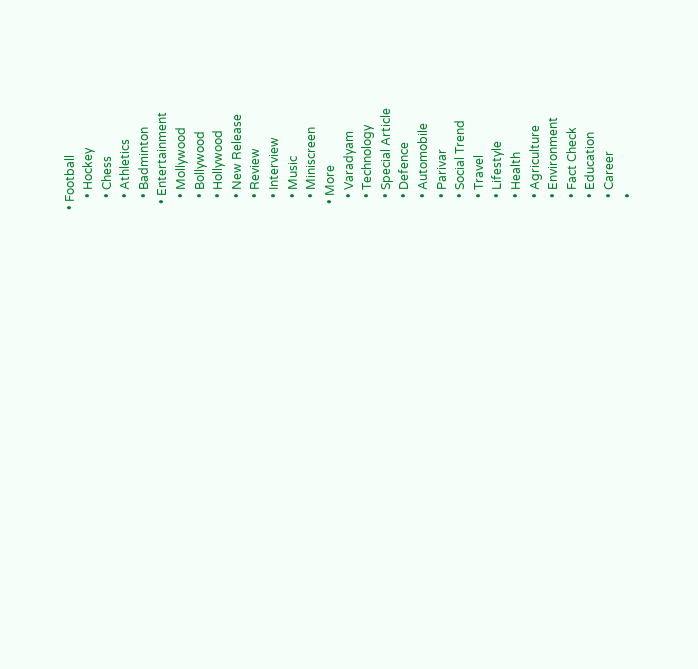• Football
    • Hockey
    • Chess
    • Athletics
    • Badminton
  • Entertainment
    • Mollywood
    • Bollywood
    • Hollywood
    • New Release
    • Review
    • Interview
    • Music
    • Miniscreen
  • More
    • Varadyam
    • Technology
    • Special Article
    • Defence
    • Automobile
    • Parivar
    • Social Trend
    • Travel
    • Lifestyle
    • Health
    • Agriculture
    • Environment
    • Fact Check
    • Education
    • Career
    •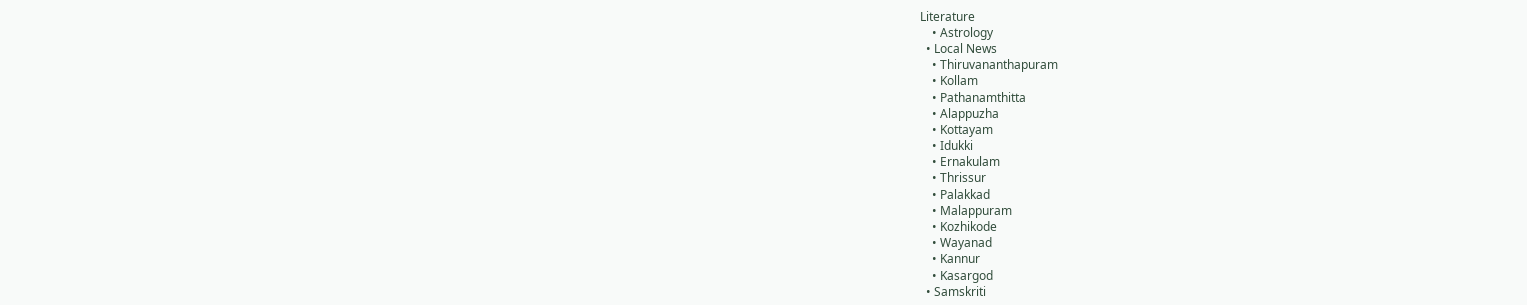Literature
    • Astrology
  • Local News
    • Thiruvananthapuram
    • Kollam
    • Pathanamthitta
    • Alappuzha
    • Kottayam
    • Idukki
    • Ernakulam
    • Thrissur
    • Palakkad
    • Malappuram
    • Kozhikode
    • Wayanad
    • Kannur
    • Kasargod
  • Samskriti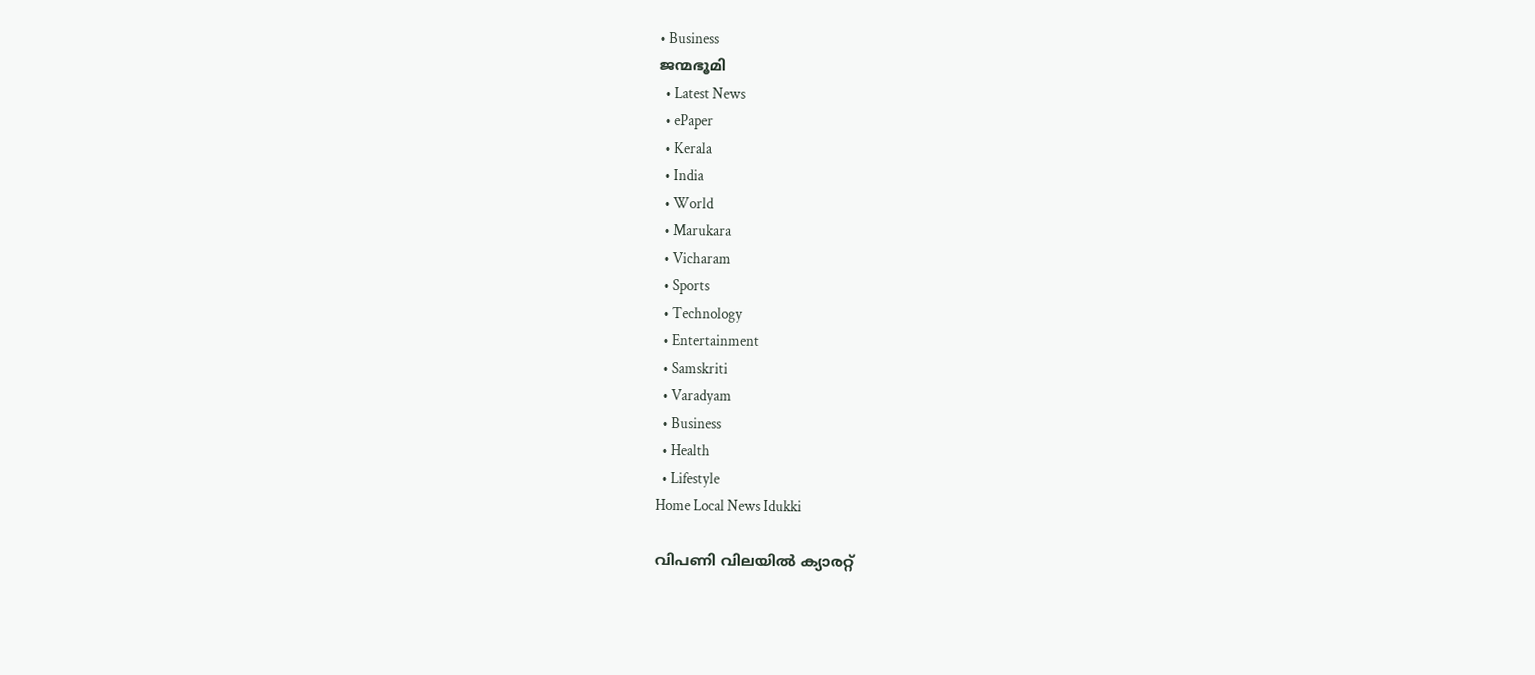• Business
ജന്മഭൂമി
  • Latest News
  • ePaper
  • Kerala
  • India
  • World
  • Marukara
  • Vicharam
  • Sports
  • Technology
  • Entertainment
  • Samskriti
  • Varadyam
  • Business
  • Health
  • Lifestyle
Home Local News Idukki

വിപണി വിലയില്‍ ക്യാരറ്റ്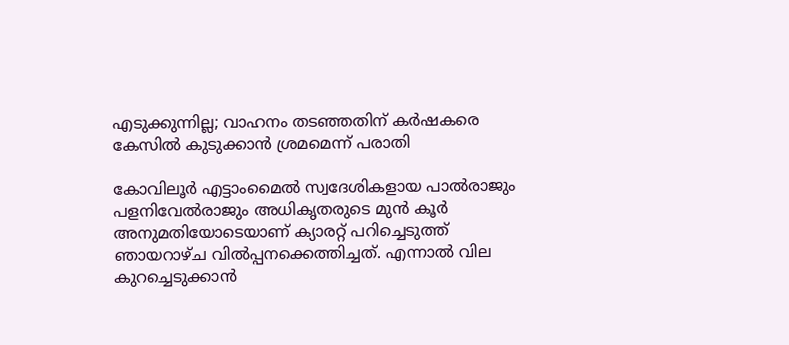എടുക്കുന്നില്ല; വാഹനം തടഞ്ഞതിന് കര്‍ഷകരെ കേസില്‍ കുടുക്കാന്‍ ശ്രമമെന്ന് പരാതി

കോവിലൂര്‍ എട്ടാംമൈല്‍ സ്വദേശികളായ പാല്‍രാജും പളനിവേല്‍രാജും അധികൃതരുടെ മുന്‍ കൂര്‍ അനുമതിയോടെയാണ് ക്യാരറ്റ് പറിച്ചെടുത്ത് ഞായറാഴ്ച വില്‍പ്പനക്കെത്തിച്ചത്. എന്നാല്‍ വില കുറച്ചെടുക്കാന്‍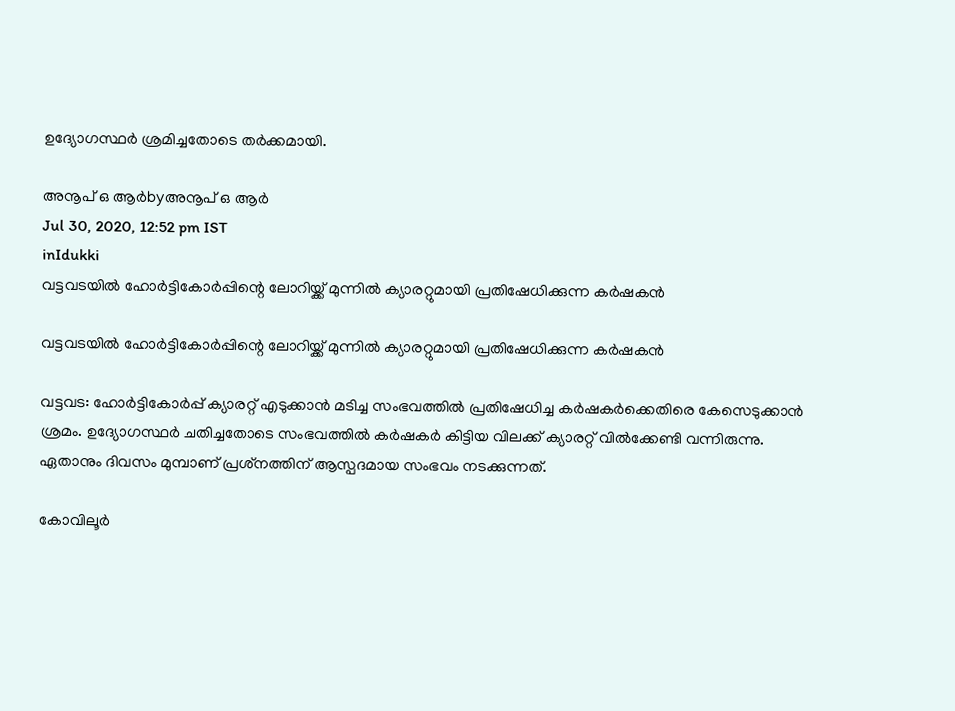ഉദ്യോഗസ്ഥര്‍ ശ്രമിച്ചതോടെ തര്‍ക്കമായി.

അനൂപ് ഒ ആര്‍byഅനൂപ് ഒ ആര്‍
Jul 30, 2020, 12:52 pm IST
inIdukki
വട്ടവടയില്‍ ഹോര്‍ട്ടികോര്‍പ്പിന്റെ ലോറിയ്ക്ക് മുന്നില്‍ ക്യാരറ്റുമായി പ്രതിഷേധിക്കുന്ന കര്‍ഷകന്‍

വട്ടവടയില്‍ ഹോര്‍ട്ടികോര്‍പ്പിന്റെ ലോറിയ്ക്ക് മുന്നില്‍ ക്യാരറ്റുമായി പ്രതിഷേധിക്കുന്ന കര്‍ഷകന്‍

വട്ടവട: ഹോര്‍ട്ടികോര്‍പ്പ് ക്യാരറ്റ് എടുക്കാന്‍ മടിച്ച സംഭവത്തില്‍ പ്രതിഷേധിച്ച കര്‍ഷകര്‍ക്കെതിരെ കേസെടുക്കാന്‍ ശ്രമം. ഉദ്യോഗസ്ഥര്‍ ചതിച്ചതോടെ സംഭവത്തില്‍ കര്‍ഷകര്‍ കിട്ടിയ വിലക്ക് ക്യാരറ്റ് വില്‍ക്കേണ്ടി വന്നിരുന്നു. ഏതാനും ദിവസം മുമ്പാണ് പ്രശ്‌നത്തിന് ആസ്പദമായ സംഭവം നടക്കുന്നത്.

കോവിലൂര്‍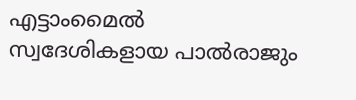എട്ടാംമൈല്‍ സ്വദേശികളായ പാല്‍രാജും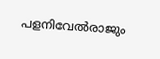പളനിവേല്‍രാജും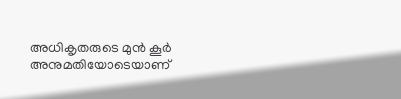അധികൃതരുടെ മുന്‍ കൂര്‍ അനുമതിയോടെയാണ്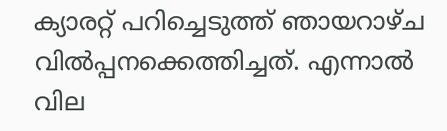ക്യാരറ്റ് പറിച്ചെടുത്ത് ഞായറാഴ്ച വില്‍പ്പനക്കെത്തിച്ചത്. എന്നാല്‍ വില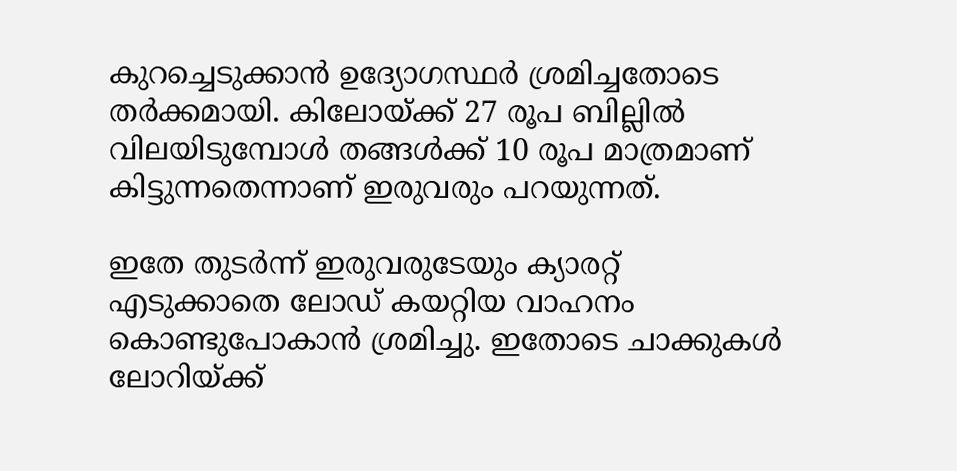കുറച്ചെടുക്കാന്‍ ഉദ്യോഗസ്ഥര്‍ ശ്രമിച്ചതോടെ തര്‍ക്കമായി. കിലോയ്‌ക്ക് 27 രൂപ ബില്ലില്‍ വിലയിടുമ്പോള്‍ തങ്ങള്‍ക്ക് 10 രൂപ മാത്രമാണ് കിട്ടുന്നതെന്നാണ് ഇരുവരും പറയുന്നത്.

ഇതേ തുടര്‍ന്ന് ഇരുവരുടേയും ക്യാരറ്റ് എടുക്കാതെ ലോഡ് കയറ്റിയ വാഹനം കൊണ്ടുപോകാന്‍ ശ്രമിച്ചു. ഇതോടെ ചാക്കുകള്‍ ലോറിയ്‌ക്ക്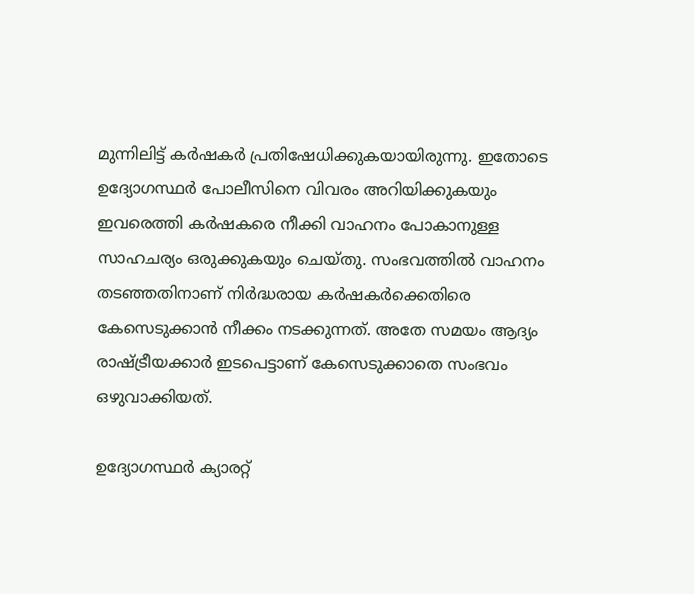മുന്നിലിട്ട് കര്‍ഷകര്‍ പ്രതിഷേധിക്കുകയായിരുന്നു. ഇതോടെ ഉദ്യോഗസ്ഥര്‍ പോലീസിനെ വിവരം അറിയിക്കുകയും ഇവരെത്തി കര്‍ഷകരെ നീക്കി വാഹനം പോകാനുള്ള സാഹചര്യം ഒരുക്കുകയും ചെയ്തു. സംഭവത്തില്‍ വാഹനം തടഞ്ഞതിനാണ് നിര്‍ദ്ധരായ കര്‍ഷകര്‍ക്കെതിരെ കേസെടുക്കാന്‍ നീക്കം നടക്കുന്നത്. അതേ സമയം ആദ്യം രാഷ്‌ട്രീയക്കാര്‍ ഇടപെട്ടാണ് കേസെടുക്കാതെ സംഭവം ഒഴുവാക്കിയത്.

ഉദ്യോഗസ്ഥര്‍ ക്യാരറ്റ്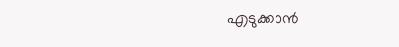എടുക്കാന്‍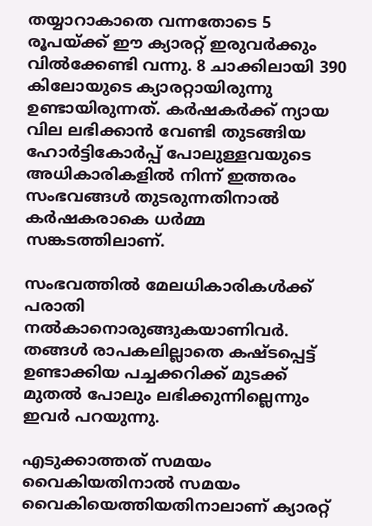തയ്യാറാകാതെ വന്നതോടെ 5 രൂപയ്‌ക്ക് ഈ ക്യാരറ്റ് ഇരുവര്‍ക്കും വില്‍ക്കേണ്ടി വന്നു. 8 ചാക്കിലായി 390 കിലോയുടെ ക്യാരറ്റായിരുന്നു ഉണ്ടായിരുന്നത്. കര്‍ഷകര്‍ക്ക് ന്യായ വില ലഭിക്കാന്‍ വേണ്ടി തുടങ്ങിയ ഹോര്‍ട്ടികോര്‍പ്പ് പോലുള്ളവയുടെ അധികാരികളില്‍ നിന്ന് ഇത്തരം സംഭവങ്ങള്‍ തുടരുന്നതിനാല്‍ കര്‍ഷകരാകെ ധര്‍മ്മ സങ്കടത്തിലാണ്.

സംഭവത്തില്‍ മേലധികാരികള്‍ക്ക് പരാതി നല്‍കാനൊരുങ്ങുകയാണിവര്‍. തങ്ങള്‍ രാപകലില്ലാതെ കഷ്ടപ്പെട്ട് ഉണ്ടാക്കിയ പച്ചക്കറിക്ക് മുടക്ക് മുതല്‍ പോലും ലഭിക്കുന്നില്ലെന്നും ഇവര്‍ പറയുന്നു.

എടുക്കാത്തത് സമയം വൈകിയതിനാല്‍ സമയം വൈകിയെത്തിയതിനാലാണ് ക്യാരറ്റ്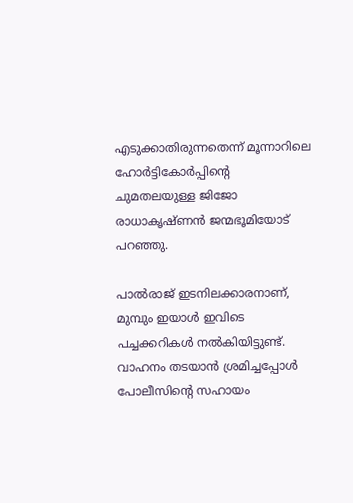എടുക്കാതിരുന്നതെന്ന് മൂന്നാറിലെ ഹോര്‍ട്ടികോര്‍പ്പിന്റെ ചുമതലയുള്ള ജിജോ രാധാകൃഷ്ണന്‍ ജന്മഭൂമിയോട് പറഞ്ഞു.

പാല്‍രാജ് ഇടനിലക്കാരനാണ്, മുമ്പും ഇയാള്‍ ഇവിടെ പച്ചക്കറികള്‍ നല്‍കിയിട്ടുണ്ട്. വാഹനം തടയാന്‍ ശ്രമിച്ചപ്പോള്‍ പോലീസിന്റെ സഹായം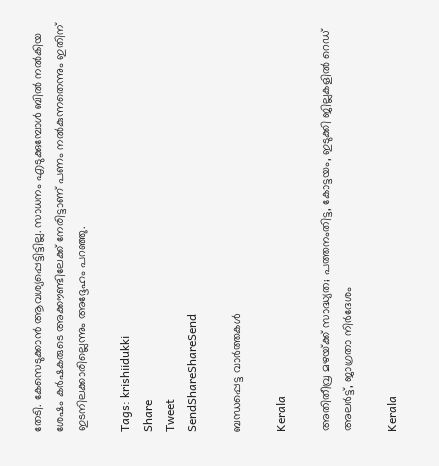തേടി. കേസെടുക്കാന്‍ ആവശ്യപ്പെട്ടിട്ടില്ല. സാധനം എടുക്കുമ്പോള്‍ ബില്‍ നല്‍കിയ ശേഷം കര്‍ഷകരുടെ അക്കൗണ്ടിലേക്ക് നേരിട്ടാണ് പണം നല്‍കുന്നതെന്നും ഇതിന് ഇടനിലക്കാരില്ലെന്നും അദ്ദേഹം പറഞ്ഞു.

Tags: krishiidukki
Share
Tweet
SendShareShareSend

ബന്ധപ്പെട്ട വാര്‍ത്തകള്‍

Kerala

അതിതീവ്ര മഴയ്‌ക്ക് സാദ്ധ്യത; പത്തനംതിട്ട, കോട്ടയം, ഇടുക്കി ജില്ലകളിൽ റെഡ് അലർട്ട്, ജാഗ്രതാ നിർദേശം

Kerala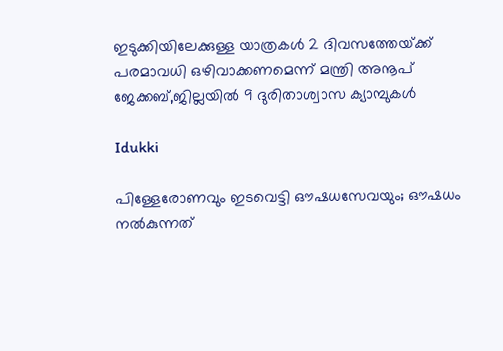ഇടുക്കിയിലേക്കുള്ള യാത്രകള്‍ 2 ദിവസത്തേയ്‌ക്ക് പരമാവധി ഒഴിവാക്കണമെന്ന് മന്ത്രി അനൂപ് ജേക്കബ്,ജില്ലയില്‍ 9 ദുരിതാശ്വാസ ക്യാമ്പുകള്‍

Idukki

പിള്ളേരോണവും ഇടവെട്ടി ഔഷധസേവയും; ഔഷധം നൽകുന്നത്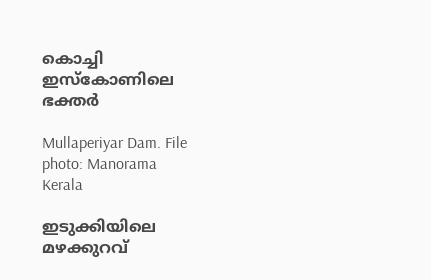കൊച്ചി ഇസ്‌കോണിലെ ഭക്തർ

Mullaperiyar Dam. File photo: Manorama
Kerala

ഇടുക്കിയിലെ മഴക്കുറവ്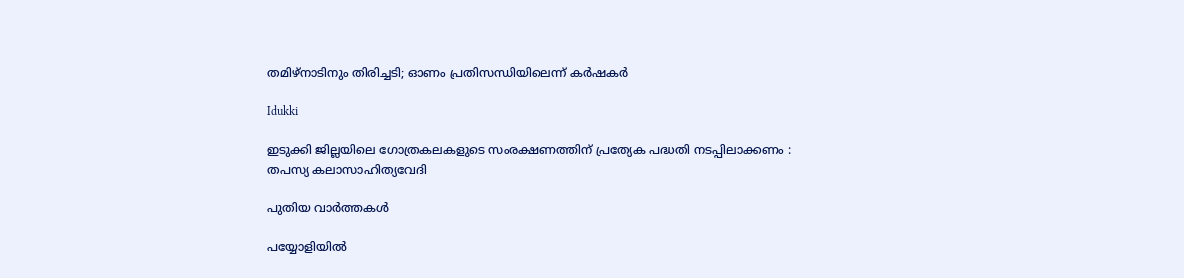തമിഴ്‌നാടിനും തിരിച്ചടി; ഓണം പ്രതിസന്ധിയിലെന്ന് കർഷകർ

Idukki

ഇടുക്കി ജില്ലയിലെ ഗോത്രകലകളുടെ സംരക്ഷണത്തിന് പ്രത്യേക പദ്ധതി നടപ്പിലാക്കണം : തപസ്യ കലാസാഹിത്യവേദി

പുതിയ വാര്‍ത്തകള്‍

പയ്യോളിയില്‍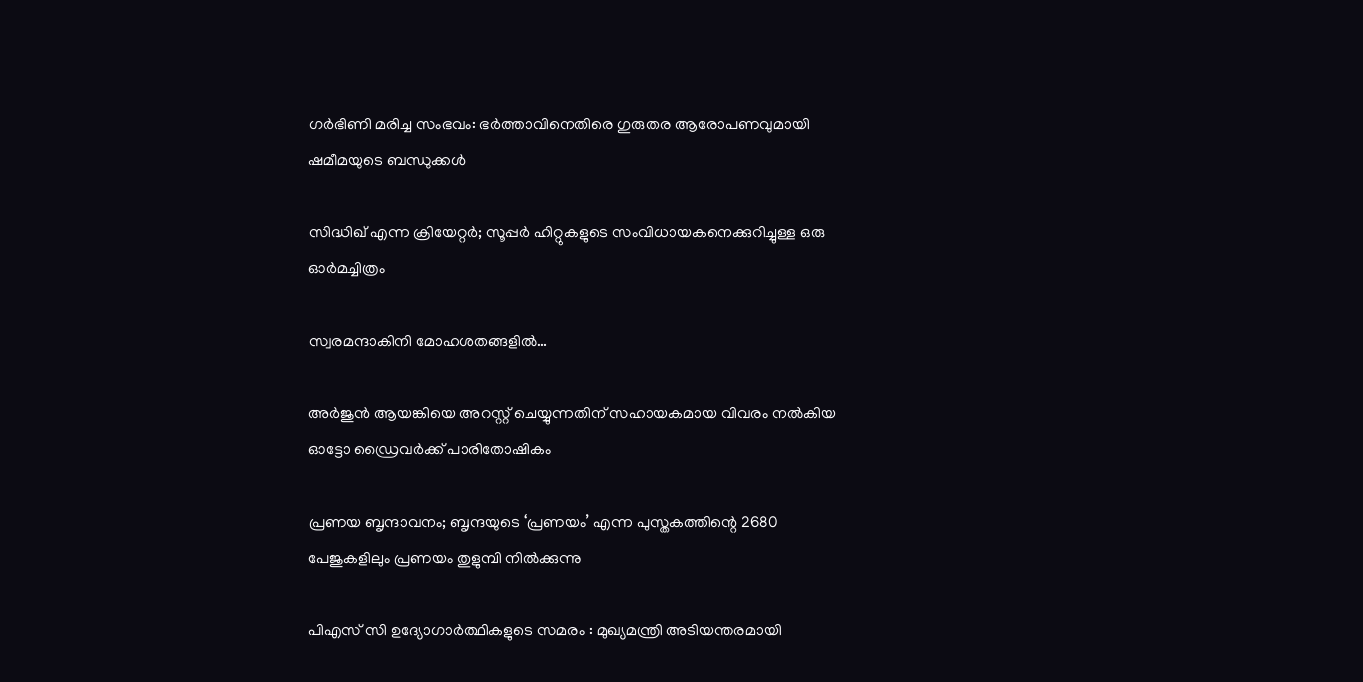ഗര്‍ഭിണി മരിച്ച സംഭവം: ഭര്‍ത്താവിനെതിരെ ഗുരുതര ആരോപണവുമായി ഷമീമയുടെ ബന്ധുക്കള്‍

സിദ്ധിഖ് എന്ന ക്രിയേറ്റര്‍; സൂപ്പര്‍ ഹിറ്റുകളുടെ സംവിധായകനെക്കുറിച്ചുള്ള ഒരു ഓര്‍മച്ചിത്രം

സ്വരമന്ദാകിനി മോഹശതങ്ങളില്‍…

അര്‍ജുന്‍ ആയങ്കിയെ അറസ്റ്റ് ചെയ്യുന്നതിന് സഹായകമായ വിവരം നല്‍കിയ ഓട്ടോ ഡ്രൈവര്‍ക്ക് പാരിതോഷികം

പ്രണയ ബൃന്ദാവനം; ബൃന്ദയുടെ ‘പ്രണയം’ എന്ന പുസ്തകത്തിന്റെ 2680 പേജുകളിലും പ്രണയം തുളുമ്പി നില്‍ക്കുന്നു

പിഎസ് സി ഉദ്യോഗാർത്ഥികളുടെ സമരം : മുഖ്യമന്ത്രി അടിയന്തരമായി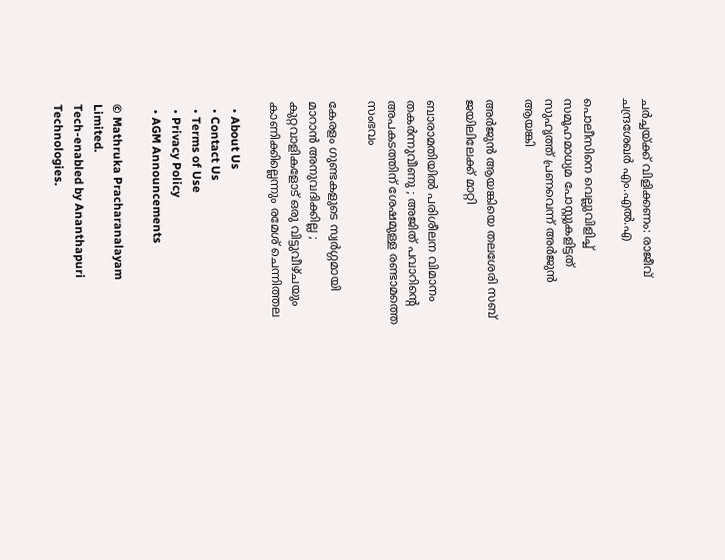ചർച്ചയ്‌ക്ക് വിളിക്കണം: രാജീവ് ചന്ദ്രശേഖർ എം.എൽ.എ

പൊലീസിനെ വെല്ലുവിളിച്ച് സമൂഹമാധ്യമ പോസ്റ്റുകളിട്ടത് സുഹൃത്ത് പ്രണവെന്ന് അര്‍ജുന്‍ ആയങ്കി

അര്‍ജുന്‍ ആയങ്കിയെ തലശേരി സബ് ജയിലിലേക്ക് മാറ്റി

ബാരാമതിയിൽ പരിശീലന വിമാനം തകർന്നുവീണു ; അജിത് പവാറിന്റെ അപകടത്തിന് ശേഷമുള്ള രണ്ടാമത്തെ സംഭവം

കേരളം ഗുണ്ടകളുടെ സ്വർഗ്ഗമായി മാറാൻ അനുവദിക്കില്ല ; കുറ്റവാളികളോട് ഒരു വിട്ടുവീഴ്ചയും കാണിക്കില്ലെന്നും രമേശ് ചെന്നിത്തല

  • About Us
  • Contact Us
  • Terms of Use
  • Privacy Policy
  • AGM Announcements

© Mathruka Pracharanalayam Limited.
Tech-enabled by Ananthapuri Technologies.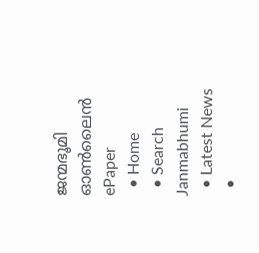ജന്മഭൂമി ഓണ്‍ലൈന്‍
ePaper
  • Home
  • Search Janmabhumi
  • Latest News
  •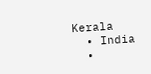Kerala
  • India
  •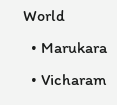World
  • Marukara
  • Vicharam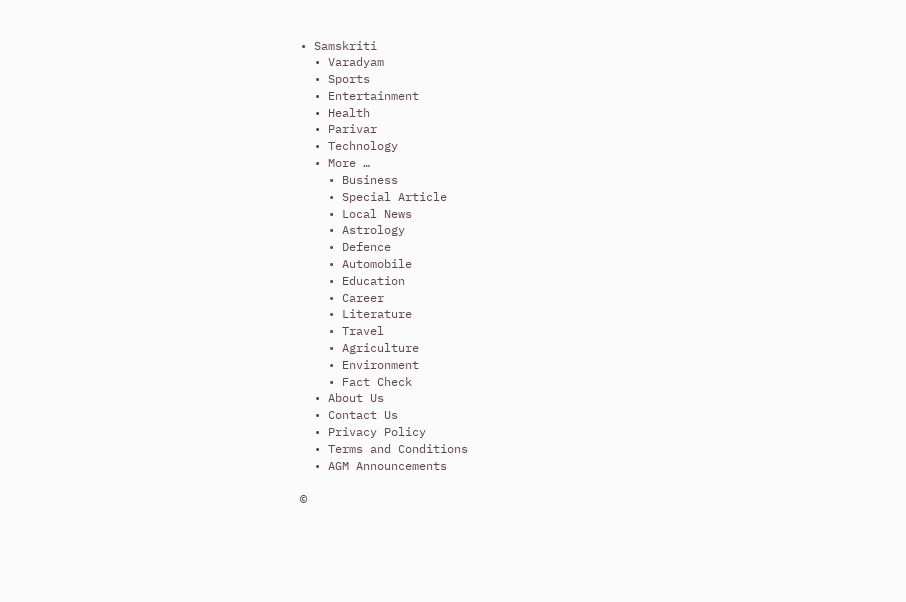• Samskriti
  • Varadyam
  • Sports
  • Entertainment
  • Health
  • Parivar
  • Technology
  • More …
    • Business
    • Special Article
    • Local News
    • Astrology
    • Defence
    • Automobile
    • Education
    • Career
    • Literature
    • Travel
    • Agriculture
    • Environment
    • Fact Check
  • About Us
  • Contact Us
  • Privacy Policy
  • Terms and Conditions
  • AGM Announcements

©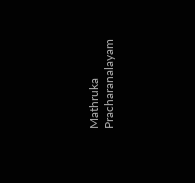Mathruka Pracharanalayam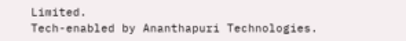Limited.
Tech-enabled by Ananthapuri Technologies.